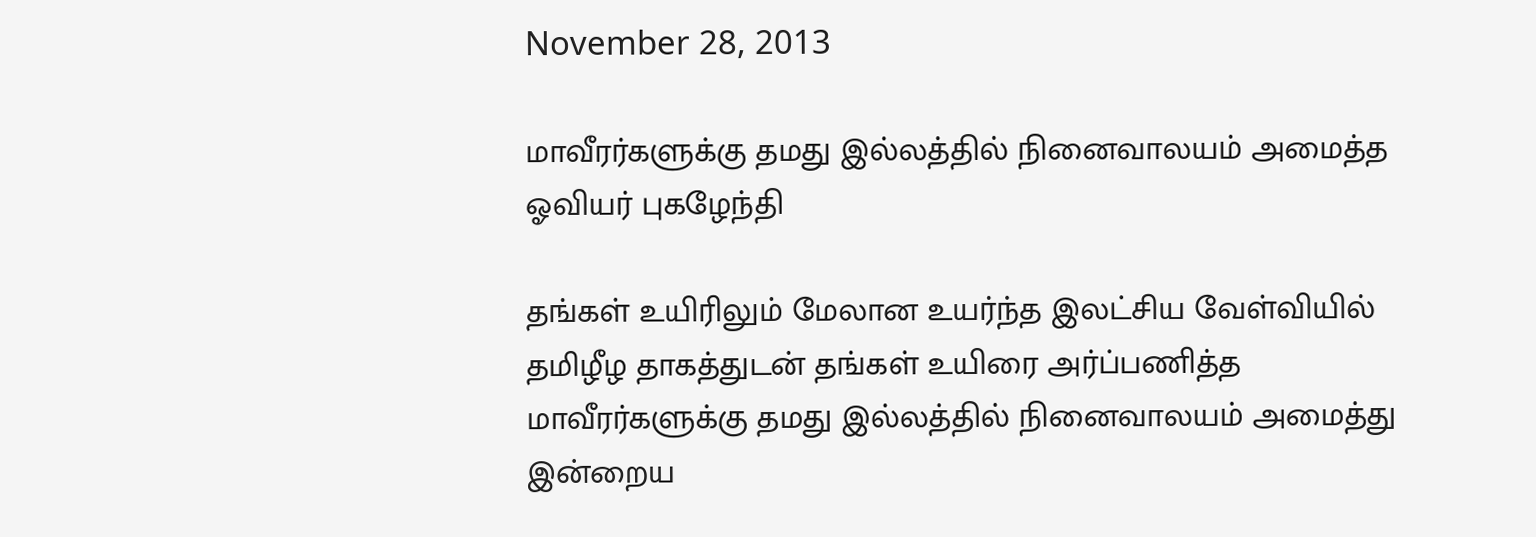November 28, 2013

மாவீரர்களுக்கு தமது இல்லத்தில் நினைவாலயம் அமைத்த ஓவியர் புகழேந்தி

தங்கள் உயிரிலும் மேலான உயர்ந்த இலட்சிய வேள்வியில் தமிழீழ தாகத்துடன் தங்கள் உயிரை அர்ப்பணித்த மாவீரர்களுக்கு தமது இல்லத்தில் நினைவாலயம் அமைத்து இன்றைய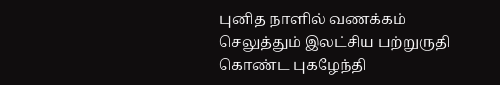புனித நாளில் வணக்கம் செலுத்தும் இலட்சிய பற்றுருதி கொண்ட புகழேந்தி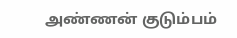அண்ணன் குடும்பம்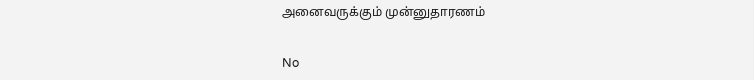அனைவருக்கும் முன்னுதாரணம்


No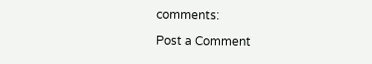comments:

Post a Comment